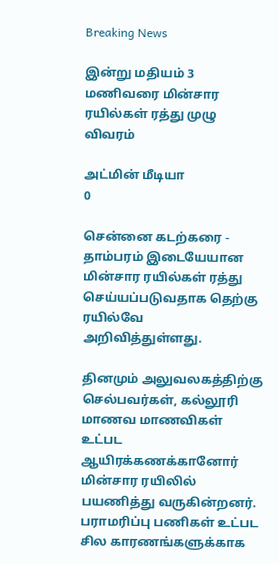Breaking News

இன்று மதியம் 3 மணிவரை மின்சார ரயில்கள் ரத்து முழு விவரம்

அட்மின் மீடியா
0

சென்னை கடற்கரை - தாம்பரம் இடையேயான மின்சார ரயில்கள் ரத்து செய்யப்படுவதாக தெற்கு ரயில்வே அறிவித்துள்ளது.

தினமும் அலுவலகத்திற்கு செல்பவர்கள், கல்லூரி மாணவ மாணவிகள் உட்பட ஆயிரக்கணக்கானோர் மின்சார ரயிலில் பயணித்து வருகின்றனர். பராமரிப்பு பணிகள் உட்பட சில காரணங்களுக்காக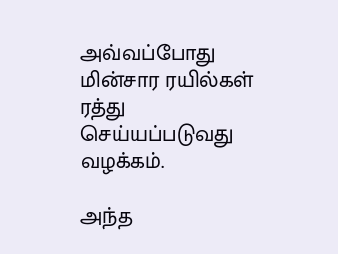அவ்வப்போது மின்சார ரயில்கள் ரத்து செய்யப்படுவது வழக்கம்.

அந்த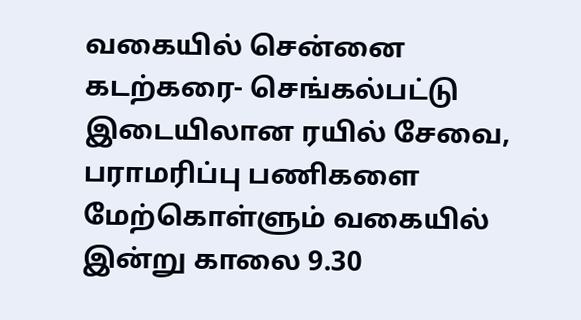வகையில் சென்னை கடற்கரை- செங்கல்பட்டு இடையிலான ரயில் சேவை, பராமரிப்பு பணிகளை மேற்கொள்ளும் வகையில் இன்று காலை 9.30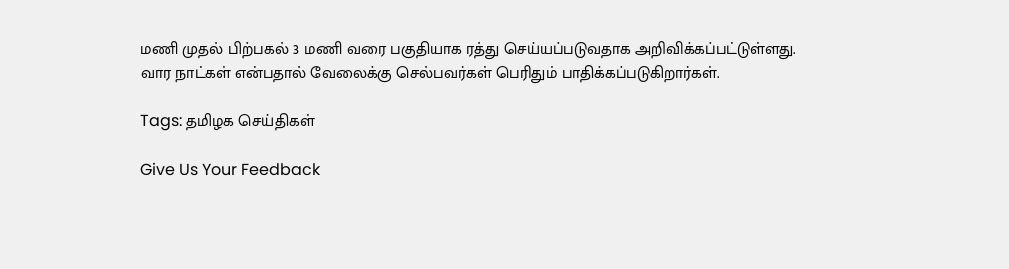மணி முதல் பிற்பகல் 3 மணி வரை பகுதியாக ரத்து செய்யப்படுவதாக அறிவிக்கப்பட்டுள்ளது. வார நாட்கள் என்பதால் வேலைக்கு செல்பவர்கள் பெரிதும் பாதிக்கப்படுகிறார்கள்.

Tags: தமிழக செய்திகள்

Give Us Your Feedback